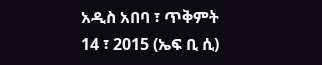አዲስ አበባ ፣ ጥቅምት 14 ፣ 2015 (ኤፍ ቢ ሲ)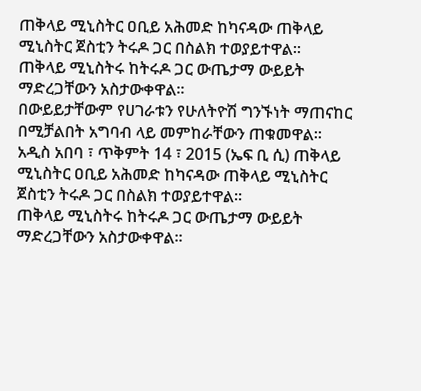ጠቅላይ ሚኒስትር ዐቢይ አሕመድ ከካናዳው ጠቅላይ ሚኒስትር ጀስቲን ትሩዶ ጋር በስልክ ተወያይተዋል።
ጠቅላይ ሚኒስትሩ ከትሩዶ ጋር ውጤታማ ውይይት ማድረጋቸውን አስታውቀዋል።
በውይይታቸውም የሀገራቱን የሁለትዮሽ ግንኙነት ማጠናከር በሚቻልበት አግባብ ላይ መምከራቸውን ጠቁመዋል።
አዲስ አበባ ፣ ጥቅምት 14 ፣ 2015 (ኤፍ ቢ ሲ) ጠቅላይ ሚኒስትር ዐቢይ አሕመድ ከካናዳው ጠቅላይ ሚኒስትር ጀስቲን ትሩዶ ጋር በስልክ ተወያይተዋል።
ጠቅላይ ሚኒስትሩ ከትሩዶ ጋር ውጤታማ ውይይት ማድረጋቸውን አስታውቀዋል።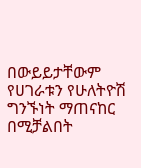በውይይታቸውም የሀገራቱን የሁለትዮሽ ግንኙነት ማጠናከር በሚቻልበት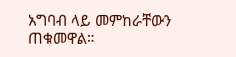አግባብ ላይ መምከራቸውን ጠቁመዋል።